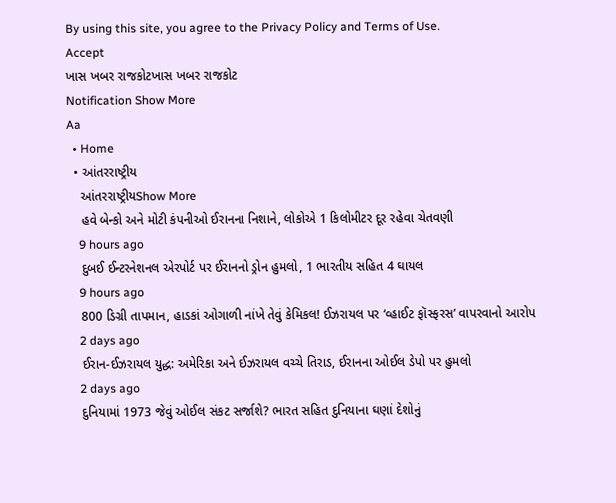By using this site, you agree to the Privacy Policy and Terms of Use.
Accept
ખાસ ખબર રાજકોટખાસ ખબર રાજકોટ
Notification Show More
Aa
  • Home
  • આંતરરાષ્ટ્રીય
    આંતરરાષ્ટ્રીયShow More
    હવે બેન્કો અને મોટી કંપનીઓ ઈરાનના નિશાને, લોકોએ 1 કિલોમીટર દૂર રહેવા ચેતવણી
    9 hours ago
    દુબઈ ઈન્ટરનેશનલ એરપોર્ટ પર ઈરાનનો ડ્રોન હુમલો, 1 ભારતીય સહિત 4 ઘાયલ
    9 hours ago
    800 ડિગ્રી તાપમાન, હાડકાં ઓગાળી નાંખે તેવું કેમિકલ! ઈઝરાયલ પર ‘વ્હાઈટ ફૉસ્ફરસ’ વાપરવાનો આરોપ
    2 days ago
    ઈરાન-ઈઝરાયલ યુદ્ધ: અમેરિકા અને ઈઝરાયલ વચ્ચે તિરાડ, ઈરાનના ઓઈલ ડેપો પર હુમલો
    2 days ago
    દુનિયામાં 1973 જેવું ઓઈલ સંકટ સર્જાશે? ભારત સહિત દુનિયાના ઘણાં દેશોનું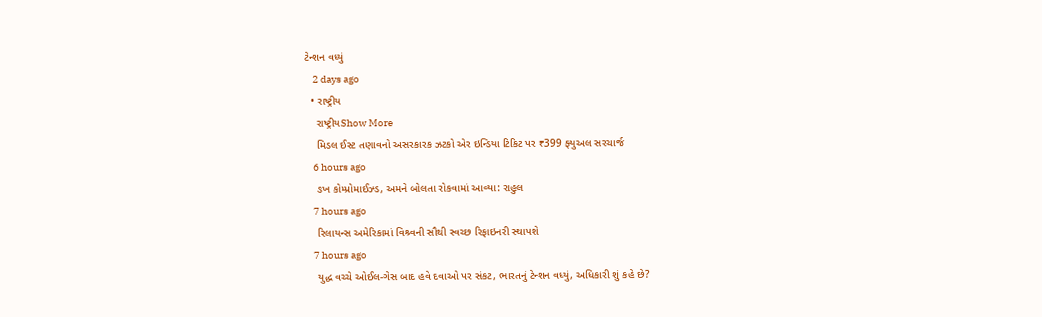ટેન્શન વધ્યું
    2 days ago
  • રાષ્ટ્રીય
    રાષ્ટ્રીયShow More
    મિડલ ઈસ્ટ તણાવનો અસરકારક ઝટકો એર ઇન્ડિયા ટિકિટ પર ₹399 ફ્યુઅલ સરચાર્જ
    6 hours ago
    ઙખ કોમ્પ્રોમાઈઝ્ડ, અમને બોલતા રોકવામાં આવ્યા: રાહુલ
    7 hours ago
    રિલાયન્સ અમેરિકામાં વિશ્ર્વની સૌથી સ્વચ્છ રિફાઇનરી સ્થાપશે
    7 hours ago
    યુદ્ધ વચ્ચે ઓઈલ-ગેસ બાદ હવે દવાઓ પર સંકટ, ભારતનું ટેન્શન વધ્યું, અધિકારી શું કહે છે?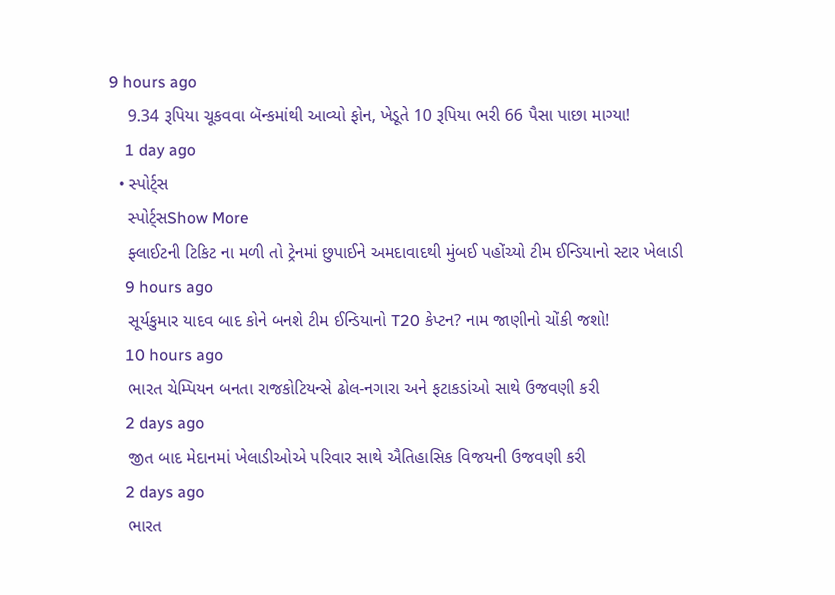9 hours ago
    9.34 રૂપિયા ચૂકવવા બૅન્કમાંથી આવ્યો ફોન, ખેડૂતે 10 રૂપિયા ભરી 66 પૈસા પાછા માગ્યા!
    1 day ago
  • સ્પોર્ટ્સ
    સ્પોર્ટ્સShow More
    ફ્લાઈટની ટિકિટ ના મળી તો ટ્રેનમાં છુપાઈને અમદાવાદથી મુંબઈ પહોંચ્યો ટીમ ઈન્ડિયાનો સ્ટાર ખેલાડી
    9 hours ago
    સૂર્યકુમાર યાદવ બાદ કોને બનશે ટીમ ઈન્ડિયાનો T20 કેપ્ટન? નામ જાણીનો ચોંકી જશો!
    10 hours ago
    ભારત ચેમ્પિયન બનતા રાજકોટિયન્સે ઢોલ-નગારા અને ફટાકડાંઓ સાથે ઉજવણી કરી
    2 days ago
    જીત બાદ મેદાનમાં ખેલાડીઓએ પરિવાર સાથે ઐતિહાસિક વિજયની ઉજવણી કરી
    2 days ago
    ભારત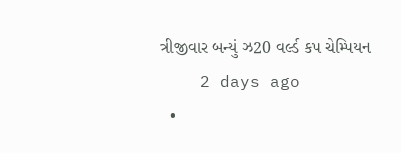ત્રીજીવાર બન્યું ઝ20 વર્લ્ડ કપ ચેમ્પિયન
    2 days ago
  •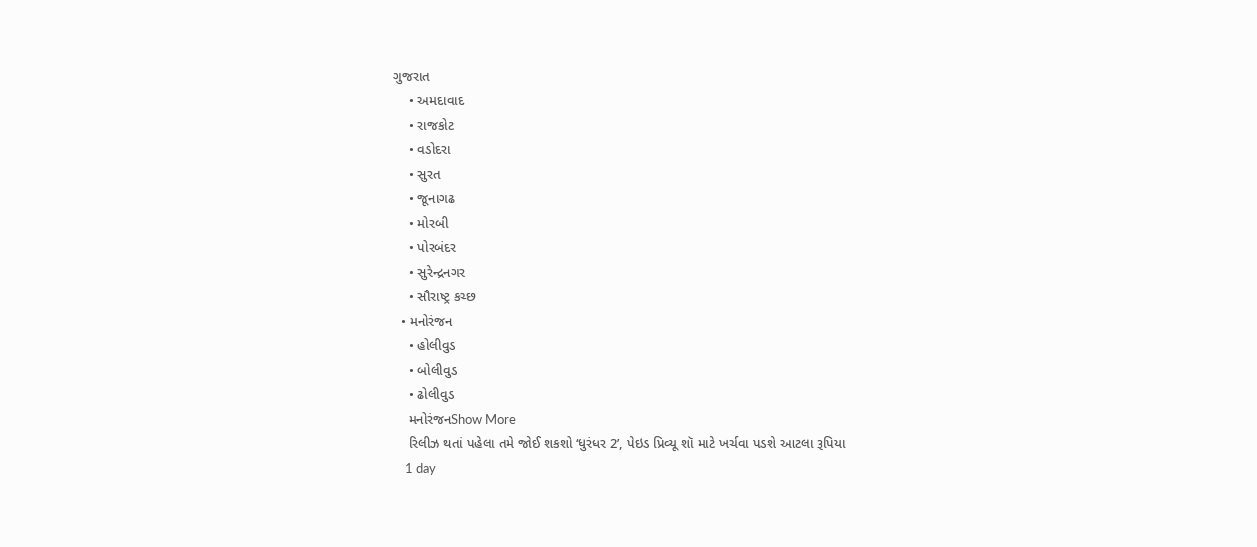ગુજરાત
    • અમદાવાદ
    • રાજકોટ
    • વડોદરા
    • સુરત
    • જૂનાગઢ
    • મોરબી
    • પોરબંદર
    • સુરેન્દ્રનગર
    • સૌરાષ્ટ્ર કચ્છ
  • મનોરંજન
    • હોલીવુડ
    • બોલીવુડ
    • ઢોલીવુડ
    મનોરંજનShow More
    રિલીઝ થતાં પહેલા તમે જોઈ શકશો ‘ધુરંધર 2’, પેઇડ પ્રિવ્યૂ શૉ માટે ખર્ચવા પડશે આટલા રૂપિયા
    1 day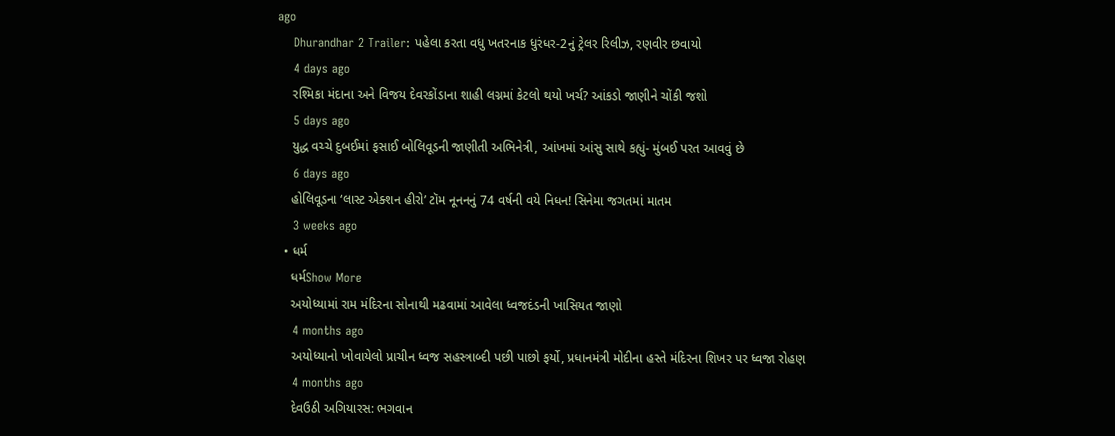ago
    Dhurandhar 2 Trailer: પહેલા કરતા વધુ ખતરનાક ધુરંધર-2નું ટ્રેલર રિલીઝ, રણવીર છવાયો
    4 days ago
    રશ્મિકા મંદાના અને વિજય દેવરકોંડાના શાહી લગ્નમાં કેટલો થયો ખર્ચ? આંકડો જાણીને ચોંકી જશો
    5 days ago
    યુદ્ધ વચ્ચે દુબઈમાં ફસાઈ બોલિવૂડની જાણીતી અભિનેત્રી, આંખમાં આંસુ સાથે કહ્યું- મુંબઈ પરત આવવું છે
    6 days ago
    હોલિવૂડના ‘લાસ્ટ એક્શન હીરો’ ટૉમ નૂનનનું 74 વર્ષની વયે નિધન! સિનેમા જગતમાં માતમ
    3 weeks ago
  • ધર્મ
    ધર્મShow More
    અયોધ્યામાં રામ મંદિરના સોનાથી મઢવામાં આવેલા ધ્વજદંડની ખાસિયત જાણો
    4 months ago
    અયોધ્યાનો ખોવાયેલો પ્રાચીન ધ્વજ સહસ્ત્રાબ્દી પછી પાછો ફર્યો, પ્રધાનમંત્રી મોદીના હસ્તે મંદિરના શિખર પર ધ્વજા રોહણ
    4 months ago
    દેવઉઠી અગિયારસ: ભગવાન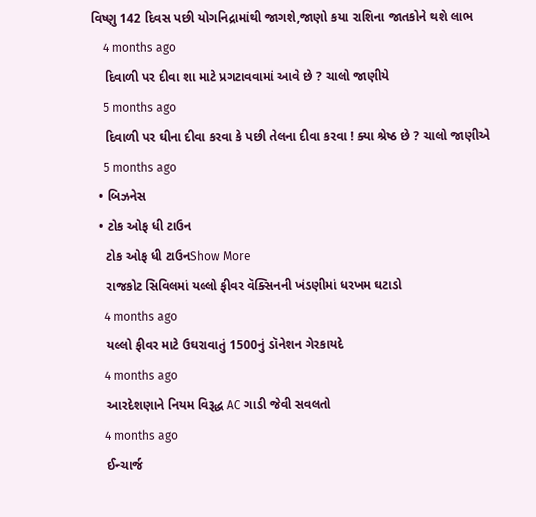વિષ્ણુ 142 દિવસ પછી યોગનિદ્રામાંથી જાગશે,જાણો કયા રાશિના જાતકોને થશે લાભ
    4 months ago
    દિવાળી પર દીવા શા માટે પ્રગટાવવામાં આવે છે ? ચાલો જાણીયે
    5 months ago
    દિવાળી પર ઘીના દીવા કરવા કે પછી તેલના દીવા કરવા ! ક્યા શ્રેષ્ઠ છે ? ચાલો જાણીએ
    5 months ago
  • બિઝનેસ
  • ટોક ઓફ ધી ટાઉન
    ટોક ઓફ ધી ટાઉનShow More
    રાજકોટ સિવિલમાં યલ્લો ફીવર વૅક્સિનની ખંડણીમાં ધરખમ ઘટાડો
    4 months ago
    યલ્લો ફીવર માટે ઉઘરાવાતું 1500નું ડૉનેશન ગેરકાયદે
    4 months ago
    આરદેશણાને નિયમ વિરૂદ્ધ AC ગાડી જેવી સવલતો
    4 months ago
    ઈન્ચાર્જ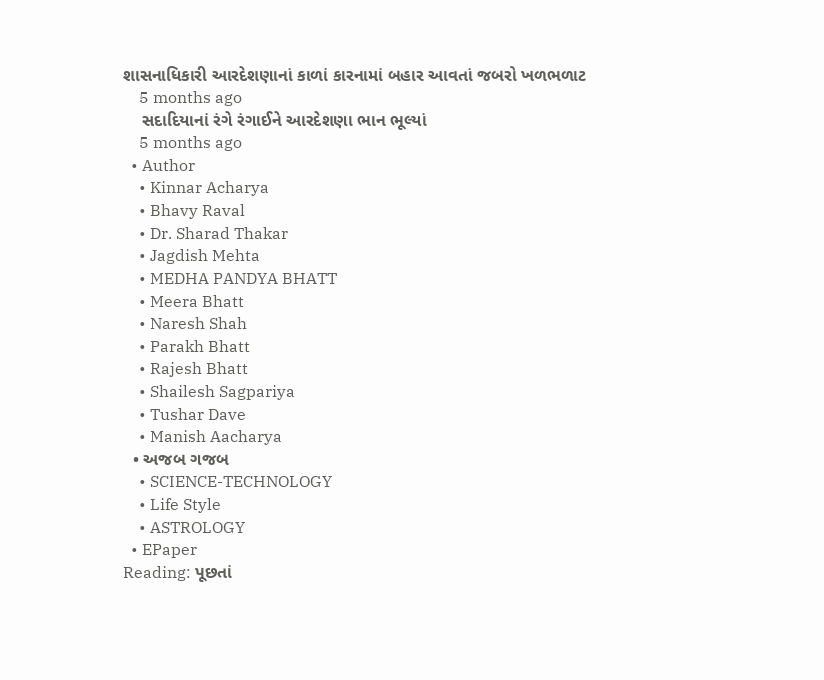શાસનાધિકારી આરદેશણાનાં કાળાં કારનામાં બહાર આવતાં જબરો ખળભળાટ
    5 months ago
    સદાદિયાનાં રંગે રંગાઈને આરદેશણા ભાન ભૂલ્યાં
    5 months ago
  • Author
    • Kinnar Acharya
    • Bhavy Raval
    • Dr. Sharad Thakar
    • Jagdish Mehta
    • MEDHA PANDYA BHATT
    • Meera Bhatt
    • Naresh Shah
    • Parakh Bhatt
    • Rajesh Bhatt
    • Shailesh Sagpariya
    • Tushar Dave
    • Manish Aacharya
  • અજબ ગજબ
    • SCIENCE-TECHNOLOGY
    • Life Style
    • ASTROLOGY
  • EPaper
Reading: પૂછતાં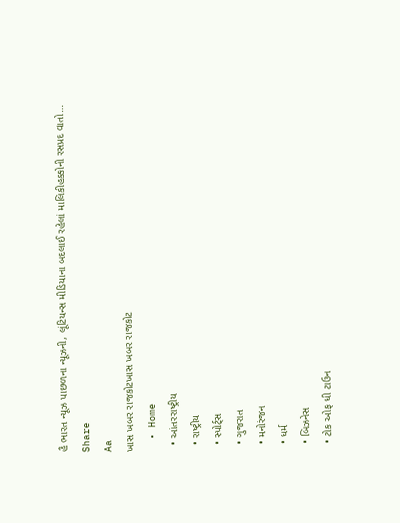હૈ ભારત ન્યૂઝ પાછળના ન્યૂઝની, લૂંટિયન્સ મીડિયાના બદલાઈ રહેલાં માલિકીહક્કોની રસપ્રદ વાતો…
Share
Aa
ખાસ ખબર રાજકોટખાસ ખબર રાજકોટ
  • Home
  • આંતરરાષ્ટ્રીય
  • રાષ્ટ્રીય
  • સ્પોર્ટ્સ
  • ગુજરાત
  • મનોરંજન
  • ધર્મ
  • બિઝનેસ
  • ટોક ઓફ ધી ટાઉન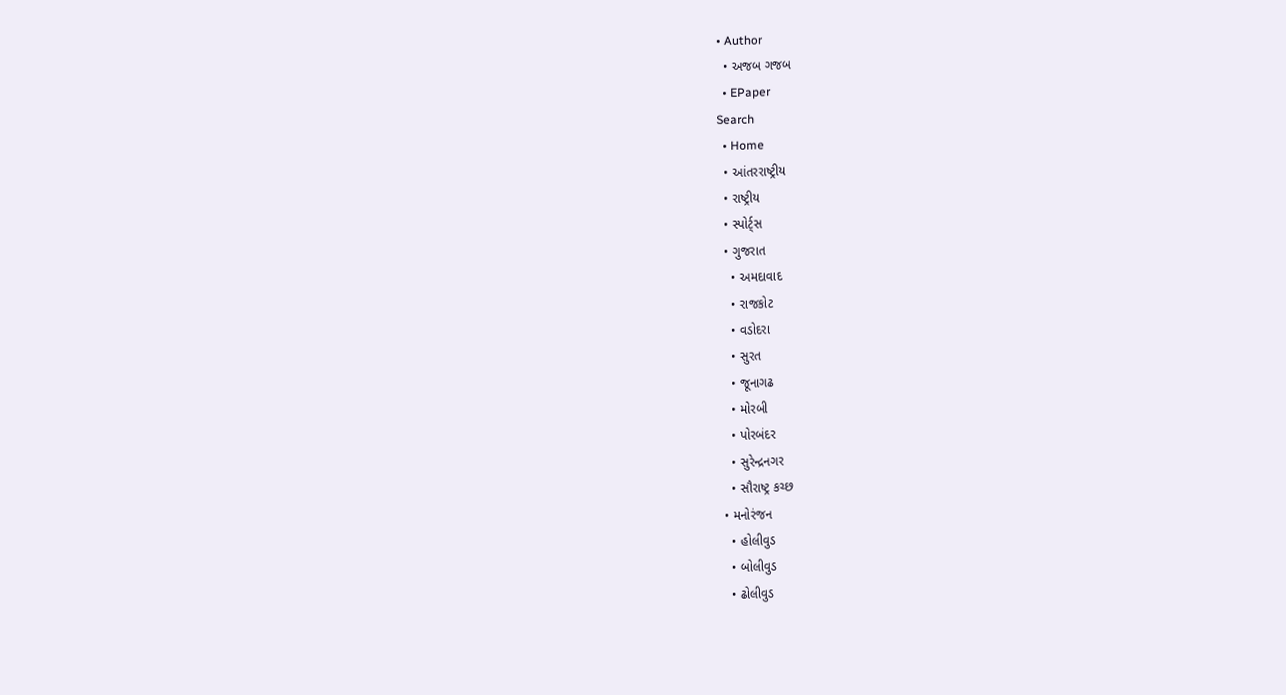• Author
  • અજબ ગજબ
  • EPaper
Search
  • Home
  • આંતરરાષ્ટ્રીય
  • રાષ્ટ્રીય
  • સ્પોર્ટ્સ
  • ગુજરાત
    • અમદાવાદ
    • રાજકોટ
    • વડોદરા
    • સુરત
    • જૂનાગઢ
    • મોરબી
    • પોરબંદર
    • સુરેન્દ્રનગર
    • સૌરાષ્ટ્ર કચ્છ
  • મનોરંજન
    • હોલીવુડ
    • બોલીવુડ
    • ઢોલીવુડ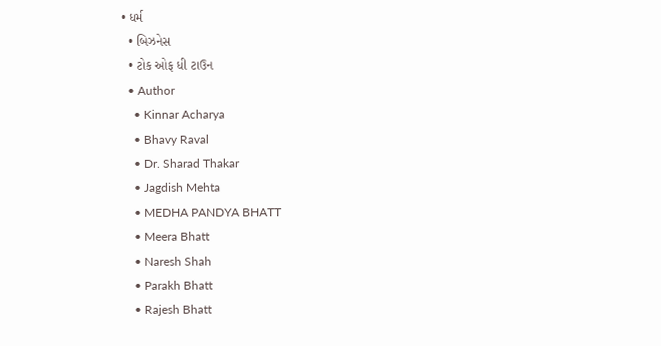• ધર્મ
  • બિઝનેસ
  • ટોક ઓફ ધી ટાઉન
  • Author
    • Kinnar Acharya
    • Bhavy Raval
    • Dr. Sharad Thakar
    • Jagdish Mehta
    • MEDHA PANDYA BHATT
    • Meera Bhatt
    • Naresh Shah
    • Parakh Bhatt
    • Rajesh Bhatt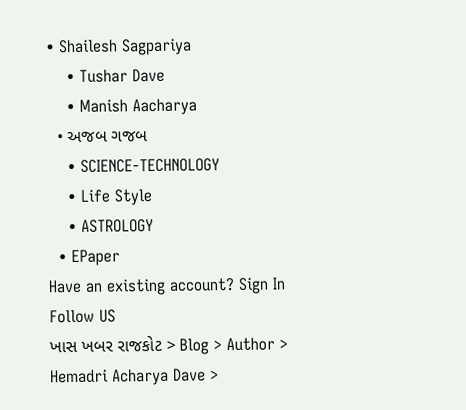• Shailesh Sagpariya
    • Tushar Dave
    • Manish Aacharya
  • અજબ ગજબ
    • SCIENCE-TECHNOLOGY
    • Life Style
    • ASTROLOGY
  • EPaper
Have an existing account? Sign In
Follow US
ખાસ ખબર રાજકોટ > Blog > Author > Hemadri Acharya Dave >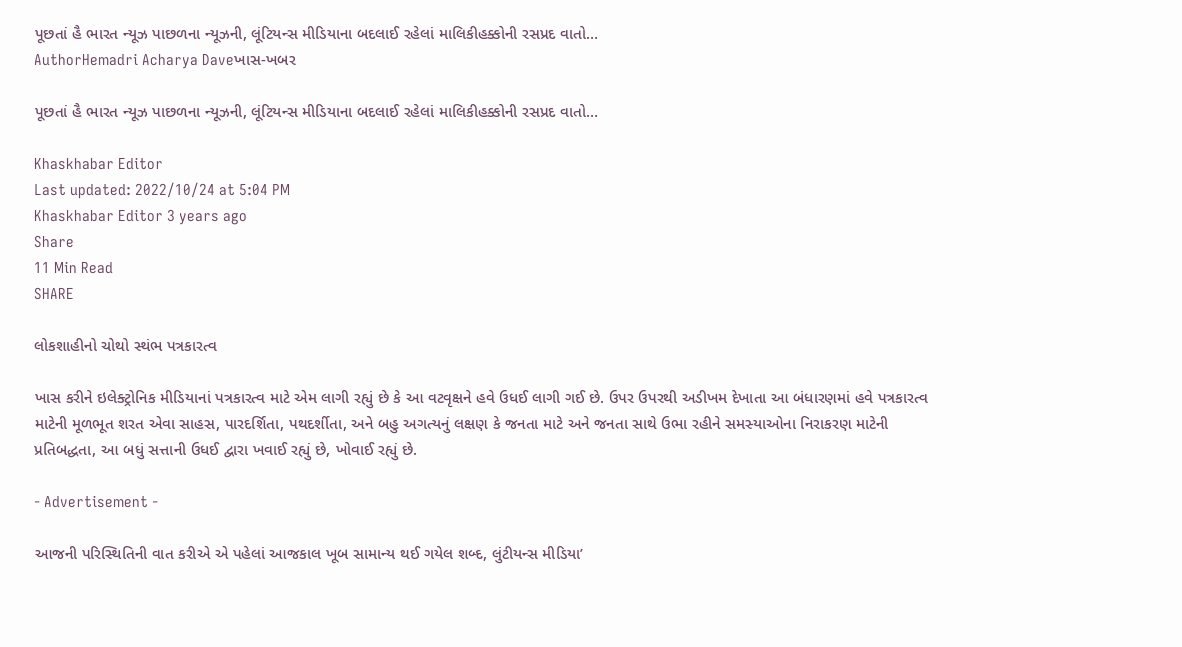પૂછતાં હૈ ભારત ન્યૂઝ પાછળના ન્યૂઝની, લૂંટિયન્સ મીડિયાના બદલાઈ રહેલાં માલિકીહક્કોની રસપ્રદ વાતો…
AuthorHemadri Acharya Daveખાસ-ખબર

પૂછતાં હૈ ભારત ન્યૂઝ પાછળના ન્યૂઝની, લૂંટિયન્સ મીડિયાના બદલાઈ રહેલાં માલિકીહક્કોની રસપ્રદ વાતો…

Khaskhabar Editor
Last updated: 2022/10/24 at 5:04 PM
Khaskhabar Editor 3 years ago
Share
11 Min Read
SHARE

લોકશાહીનો ચોથો સ્થંભ પત્રકારત્વ

ખાસ કરીને ઇલેક્ટ્રોનિક મીડિયાનાં પત્રકારત્વ માટે એમ લાગી રહ્યું છે કે આ વટવૃક્ષને હવે ઉધઈ લાગી ગઈ છે. ઉપર ઉપરથી અડીખમ દેખાતા આ બંધારણમાં હવે પત્રકારત્વ માટેની મૂળભૂત શરત એવા સાહસ, પારદર્શિતા, પથદર્શીતા, અને બહુ અગત્યનું લક્ષણ કે જનતા માટે અને જનતા સાથે ઉભા રહીને સમસ્યાઓના નિરાકરણ માટેની પ્રતિબદ્ધતા, આ બધું સત્તાની ઉધઈ દ્વારા ખવાઈ રહ્યું છે, ખોવાઈ રહ્યું છે.

- Advertisement -

આજની પરિસ્થિતિની વાત કરીએ એ પહેલાં આજકાલ ખૂબ સામાન્ય થઈ ગયેલ શબ્દ, લુંટીયન્સ મીડિયા’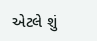એટલે શું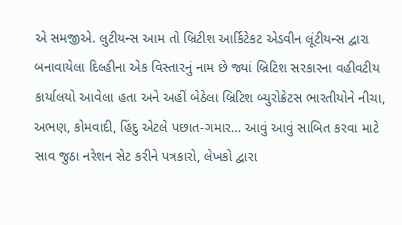એ સમજીએ. લુટીયન્સ આમ તો બ્રિટીશ આર્કિટેકટ એડવીન લૂંટીયન્સ દ્વારા બનાવાયેલા દિલ્હીના એક વિસ્તારનું નામ છે જ્યાં બ્રિટિશ સરકારના વહીવટીય કાર્યાલયો આવેલા હતા અને અહીં બેઠેલા બ્રિટિશ બ્યુરોક્રેટસ ભારતીયોને નીચા, અભણ, કોમવાદી, હિંદુ એટલે પછાત-ગમાર… આવું આવું સાબિત કરવા માટે સાવ જુઠા નરેશન સેટ કરીને પત્રકારો, લેખકો દ્વારા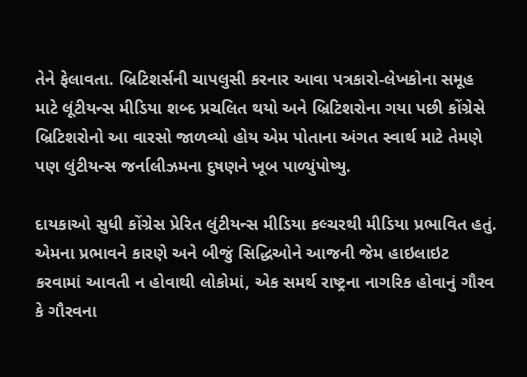તેને ફેલાવતા. બ્રિટિશર્સની ચાપલુસી કરનાર આવા પત્રકારો-લેખકોના સમૂહ માટે લૂંટીયન્સ મીડિયા શબ્દ પ્રચલિત થયો અને બ્રિટિશરોના ગયા પછી કોંગ્રેસે બ્રિટિશરોનો આ વારસો જાળવ્યો હોય એમ પોતાના અંગત સ્વાર્થ માટે તેમણે પણ લુંટીયન્સ જર્નાલીઝમના દુષણને ખૂબ પાળ્યુંપોષ્યુ.

દાયકાઓ સુધી કોંગ્રેસ પ્રેરિત લુંટીયન્સ મીડિયા કલ્ચરથી મીડિયા પ્રભાવિત હતું. એમના પ્રભાવને કારણે અને બીજું સિદ્ધિઓને આજની જેમ હાઇલાઇટ કરવામાં આવતી ન હોવાથી લોકોમાં, એક સમર્થ રાષ્ટ્રના નાગરિક હોવાનું ગૌરવ કે ગૌરવના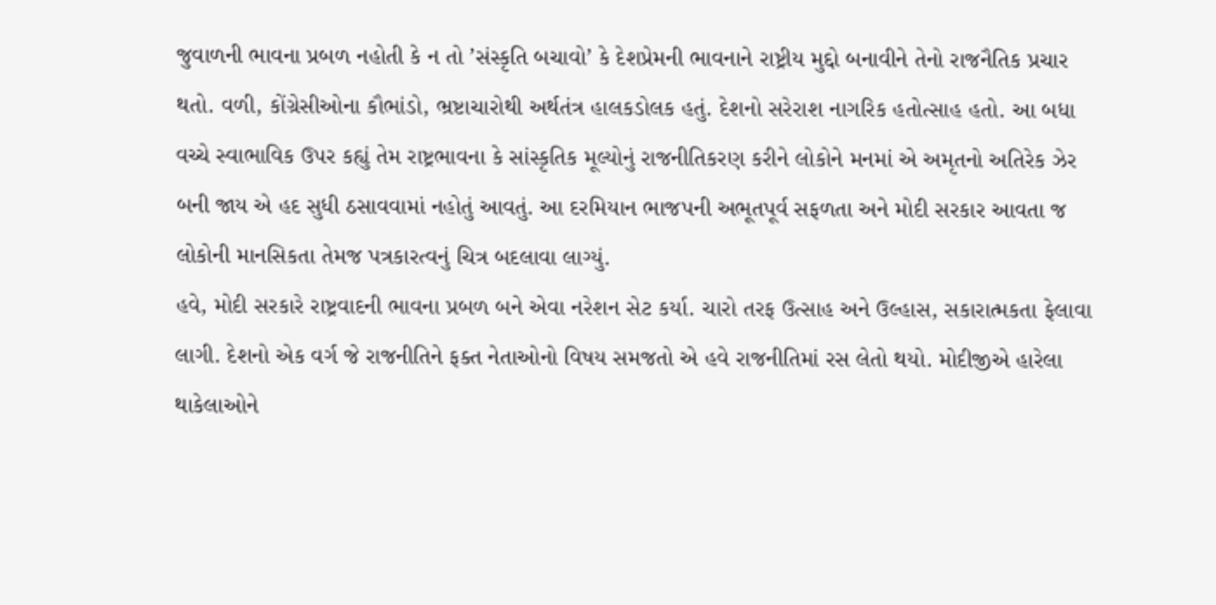જુવાળની ભાવના પ્રબળ નહોતી કે ન તો ’સંસ્કૃતિ બચાવો’ કે દેશપ્રેમની ભાવનાને રાષ્ટ્રીય મુદ્દો બનાવીને તેનો રાજનૈતિક પ્રચાર થતો. વળી, કોંગ્રેસીઓના કૌભાંડો, ભ્રષ્ટાચારોથી અર્થતંત્ર હાલકડોલક હતું. દેશનો સરેરાશ નાગરિક હતોત્સાહ હતો. આ બધા વચ્ચે સ્વાભાવિક ઉપર કહ્યું તેમ રાષ્ટ્રભાવના કે સાંસ્કૃતિક મૂલ્યોનું રાજનીતિકરણ કરીને લોકોને મનમાં એ અમૃતનો અતિરેક ઝેર બની જાય એ હદ સુધી ઠસાવવામાં નહોતું આવતું. આ દરમિયાન ભાજપની અભૂતપૂર્વ સફળતા અને મોદી સરકાર આવતા જ લોકોની માનસિકતા તેમજ પત્રકારત્વનું ચિત્ર બદલાવા લાગ્યું.
હવે, મોદી સરકારે રાષ્ટ્રવાદની ભાવના પ્રબળ બને એવા નરેશન સેટ કર્યા. ચારો તરફ ઉત્સાહ અને ઉલ્હાસ, સકારાત્મકતા ફેલાવા લાગી. દેશનો એક વર્ગ જે રાજનીતિને ફક્ત નેતાઓનો વિષય સમજતો એ હવે રાજનીતિમાં રસ લેતો થયો. મોદીજીએ હારેલા થાકેલાઓને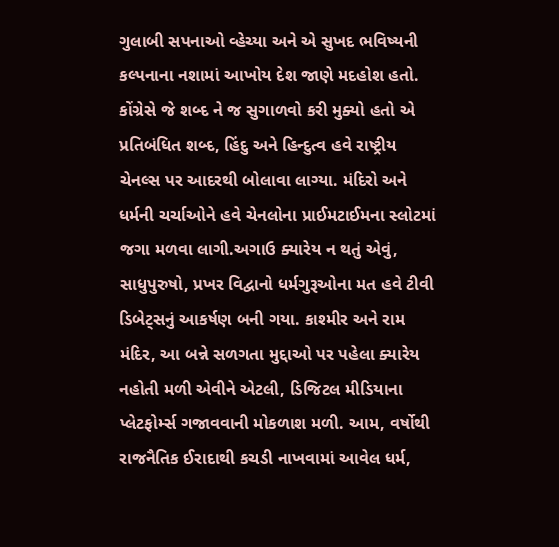ગુલાબી સપનાઓ વ્હેચ્યા અને એ સુખદ ભવિષ્યની કલ્પનાના નશામાં આખોય દેશ જાણે મદહોશ હતો. કોંગ્રેસે જે શબ્દ ને જ સુગાળવો કરી મુક્યો હતો એ પ્રતિબંધિત શબ્દ, હિંદુ અને હિન્દુત્વ હવે રાષ્ટ્રીય ચેનલ્સ પર આદરથી બોલાવા લાગ્યા. મંદિરો અને ધર્મની ચર્ચાઓને હવે ચેનલોના પ્રાઈમટાઈમના સ્લોટમાં જગા મળવા લાગી.અગાઉ ક્યારેય ન થતું એવું, સાધુપુરુષો, પ્રખર વિદ્વાનો ધર્મગુરૂઓના મત હવે ટીવી ડિબેટ્સનું આકર્ષણ બની ગયા. કાશ્મીર અને રામ મંદિર, આ બન્ને સળગતા મુદ્દાઓ પર પહેલા ક્યારેય નહોતી મળી એવીને એટલી, ડિજિટલ મીડિયાના પ્લેટફોર્મ્સ ગજાવવાની મોકળાશ મળી. આમ, વર્ષોથી રાજનૈતિક ઈરાદાથી કચડી નાખવામાં આવેલ ધર્મ,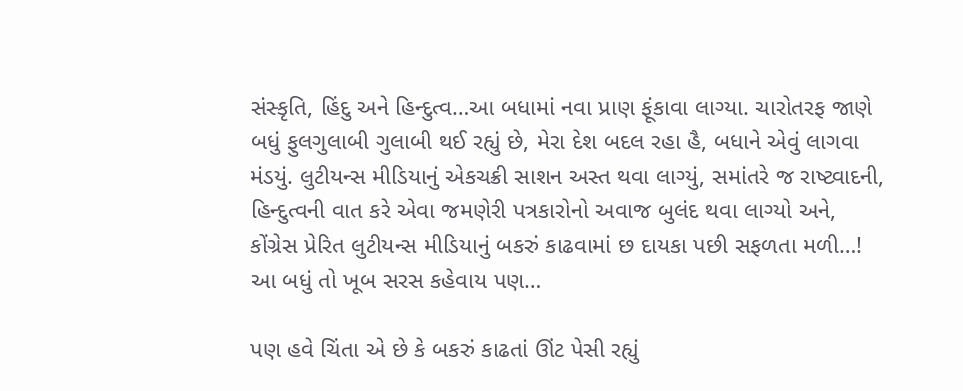સંસ્કૃતિ, હિંદુ અને હિન્દુત્વ…આ બધામાં નવા પ્રાણ ફૂંકાવા લાગ્યા. ચારોતરફ જાણે બધું ફુલગુલાબી ગુલાબી થઈ રહ્યું છે, મેરા દેશ બદલ રહા હૈ, બધાને એવું લાગવા મંડયું. લુટીયન્સ મીડિયાનું એકચક્રી સાશન અસ્ત થવા લાગ્યું, સમાંતરે જ રાષ્ટ્વાદની, હિન્દુત્વની વાત કરે એવા જમણેરી પત્રકારોનો અવાજ બુલંદ થવા લાગ્યો અને, કોંગ્રેસ પ્રેરિત લુટીયન્સ મીડિયાનું બકરું કાઢવામાં છ દાયકા પછી સફળતા મળી…! આ બધું તો ખૂબ સરસ કહેવાય પણ…

પણ હવે ચિંતા એ છે કે બકરું કાઢતાં ઊંટ પેસી રહ્યું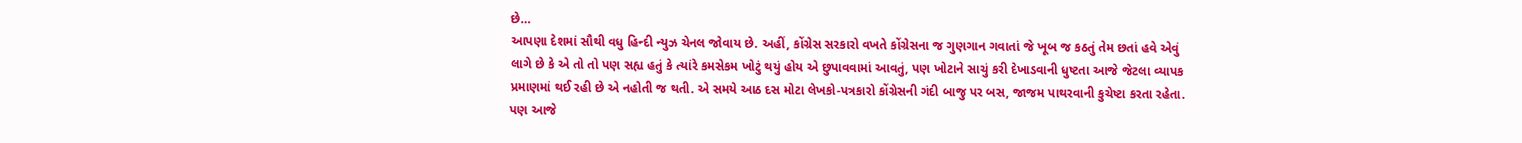છે…
આપણા દેશમાં સૌથી વધુ હિન્દી ન્યુઝ ચેનલ જોવાય છે. અહીં, કોંગ્રેસ સરકારો વખતે કોંગ્રેસના જ ગુણગાન ગવાતાં જે ખૂબ જ કઠતું તેમ છતાં હવે એવું લાગે છે કે એ તો તો પણ સહ્ય હતું કે ત્યાંરે કમસેકમ ખોટું થયું હોય એ છુપાવવામાં આવતું, પણ ખોટાને સાચું કરી દેખાડવાની ધુષ્ટતા આજે જેટલા વ્યાપક પ્રમાણમાં થઈ રહી છે એ નહોતી જ થતી. એ સમયે આઠ દસ મોટા લેખકો-પત્રકારો કોંગ્રેસની ગંદી બાજુ પર બસ, જાજમ પાથરવાની કુચેષ્ટા કરતા રહેતા. પણ આજે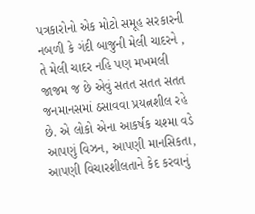પત્રકારોનો એક મોટો સમૂહ સરકારની નબળી કે ગંદી બાજુની મેલી ચાદરને , તે મેલી ચાદર નહિ પણ મખમલી જાજમ જ છે એવું સતત સતત સતત જનમાનસમાં ઠસાવવા પ્રયત્નશીલ રહે છે. એ લોકો એના આકર્ષક ચશ્મા વડે આપણું વિઝન, આપણી માનસિકતા, આપણી વિચારશીલતાને કેદ કરવાનું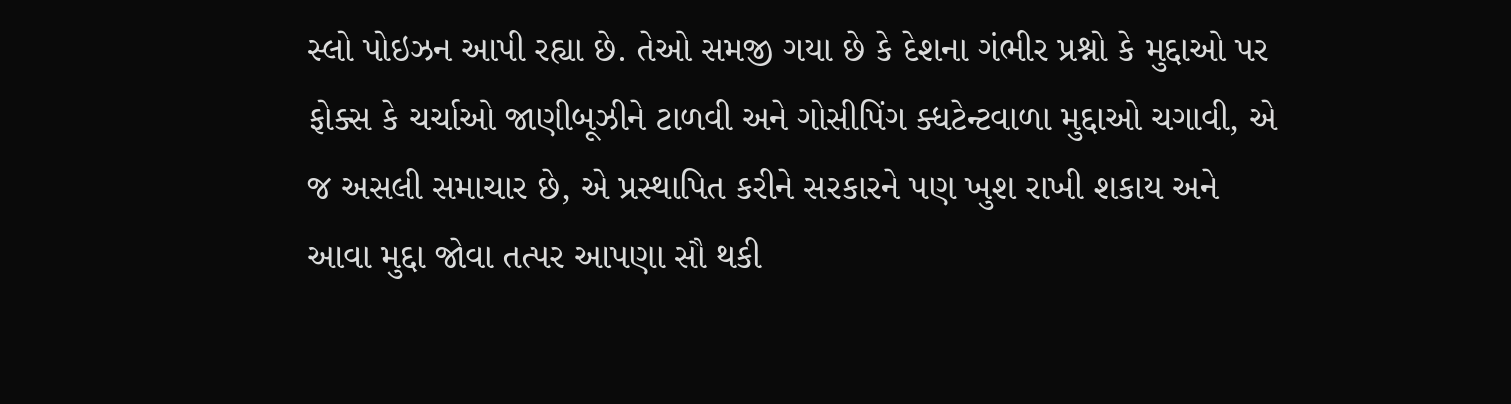સ્લો પોઇઝન આપી રહ્યા છે. તેઓ સમજી ગયા છે કે દેશના ગંભીર પ્રશ્નો કે મુદ્દાઓ પર ફોક્સ કે ચર્ચાઓ જાણીબૂઝીને ટાળવી અને ગોસીપિંગ ક્ધટેન્ટવાળા મુદ્દાઓ ચગાવી, એ જ અસલી સમાચાર છે, એ પ્રસ્થાપિત કરીને સરકારને પણ ખુશ રાખી શકાય અને આવા મુદ્દા જોવા તત્પર આપણા સૌ થકી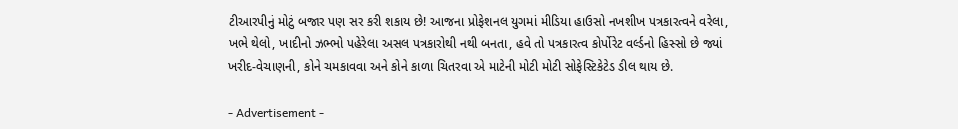ટીઆરપીનું મોટું બજાર પણ સર કરી શકાય છે! આજના પ્રોફેશનલ યુગમાં મીડિયા હાઉસો નખશીખ પત્રકારત્વને વરેલા, ખભે થેલો, ખાદીનો ઝભ્ભો પહેરેલા અસલ પત્રકારોથી નથી બનતા, હવે તો પત્રકારત્વ કોર્પોરેટ વર્લ્ડનો હિસ્સો છે જ્યાં ખરીદ-વેચાણની, કોને ચમકાવવા અને કોને કાળા ચિતરવા એ માટેની મોટી મોટી સોફેસ્ટિકેટેડ ડીલ થાય છે.

- Advertisement -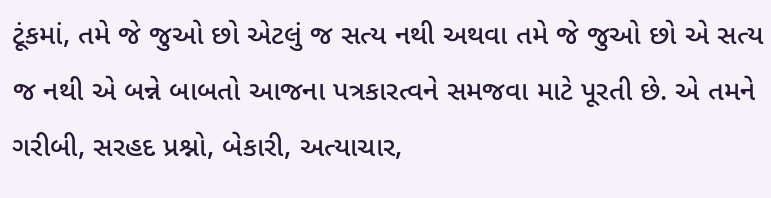ટૂંકમાં, તમે જે જુઓ છો એટલું જ સત્ય નથી અથવા તમે જે જુઓ છો એ સત્ય જ નથી એ બન્ને બાબતો આજના પત્રકારત્વને સમજવા માટે પૂરતી છે. એ તમને ગરીબી, સરહદ પ્રશ્નો, બેકારી, અત્યાચાર,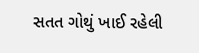સતત ગોથું ખાઈ રહેલી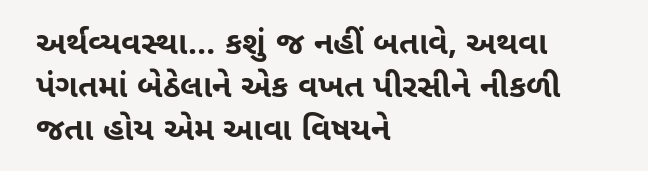અર્થવ્યવસ્થા… કશું જ નહીં બતાવે, અથવા પંગતમાં બેઠેલાને એક વખત પીરસીને નીકળી જતા હોય એમ આવા વિષયને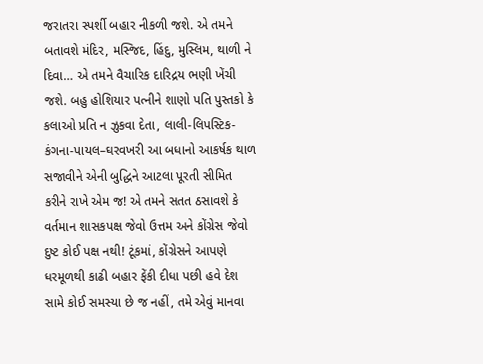જરાતરા સ્પર્શી બહાર નીકળી જશે. એ તમને બતાવશે મંદિર, મસ્જિદ, હિંદુ, મુસ્લિમ, થાળી ને દિવા… એ તમને વૈચારિક દારિદ્રય ભણી ખેંચી જશે. બહુ હોશિયાર પત્નીને શાણો પતિ પુસ્તકો કે કલાઓ પ્રતિ ન ઝુકવા દેતા, લાલી-લિપસ્ટિક-કંગના-પાયલ–ઘરવખરી આ બધાનો આકર્ષક થાળ સજાવીને એની બુદ્ધિને આટલા પૂરતી સીમિત કરીને રાખે એમ જ! એ તમને સતત ઠસાવશે કે વર્તમાન શાસકપક્ષ જેવો ઉત્તમ અને કોંગ્રેસ જેવો દુષ્ટ કોઈ પક્ષ નથી! ટૂંકમાં, કોંગ્રેસને આપણે ધરમૂળથી કાઢી બહાર ફેંકી દીધા પછી હવે દેશ સામે કોઈ સમસ્યા છે જ નહીં, તમે એવું માનવા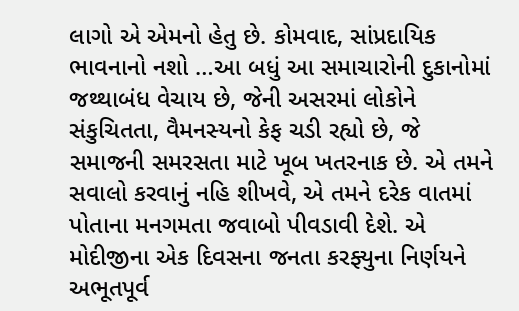લાગો એ એમનો હેતુ છે. કોમવાદ, સાંપ્રદાયિક ભાવનાનો નશો …આ બધું આ સમાચારોની દુકાનોમાં જથ્થાબંધ વેચાય છે, જેની અસરમાં લોકોને સંકુચિતતા, વૈમનસ્યનો કેફ ચડી રહ્યો છે, જે સમાજની સમરસતા માટે ખૂબ ખતરનાક છે. એ તમને સવાલો કરવાનું નહિ શીખવે, એ તમને દરેક વાતમાં પોતાના મનગમતા જવાબો પીવડાવી દેશે. એ મોદીજીના એક દિવસના જનતા કરફ્યુના નિર્ણયને અભૂતપૂર્વ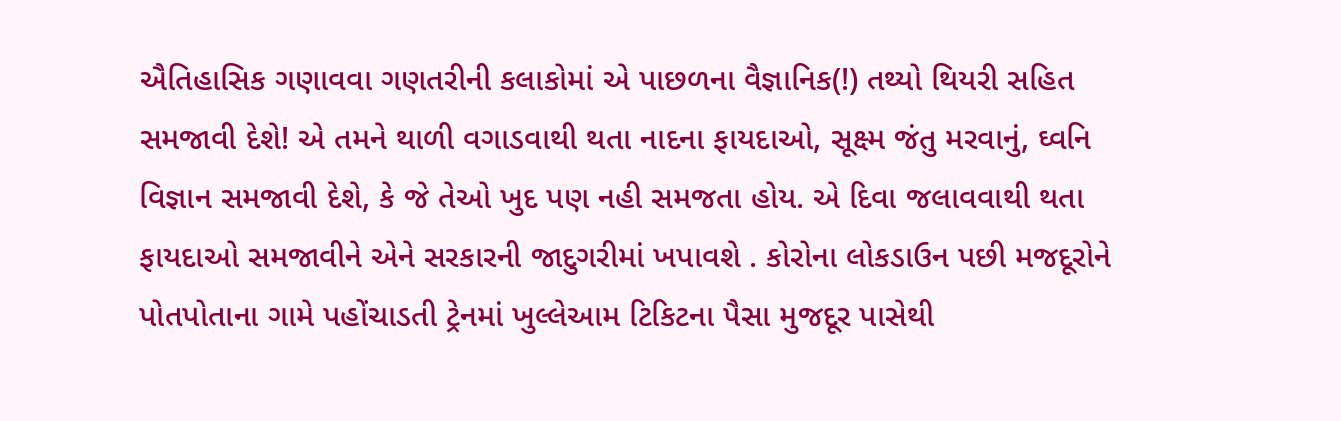ઐતિહાસિક ગણાવવા ગણતરીની કલાકોમાં એ પાછળના વૈજ્ઞાનિક(!) તથ્યો થિયરી સહિત સમજાવી દેશે! એ તમને થાળી વગાડવાથી થતા નાદના ફાયદાઓ, સૂક્ષ્મ જંતુ મરવાનું, ઘ્વનિ વિજ્ઞાન સમજાવી દેશે, કે જે તેઓ ખુદ પણ નહી સમજતા હોય. એ દિવા જલાવવાથી થતા ફાયદાઓ સમજાવીને એને સરકારની જાદુગરીમાં ખપાવશે . કોરોના લોકડાઉન પછી મજદૂરોને પોતપોતાના ગામે પહોંચાડતી ટ્રેનમાં ખુલ્લેઆમ ટિકિટના પૈસા મુજદૂર પાસેથી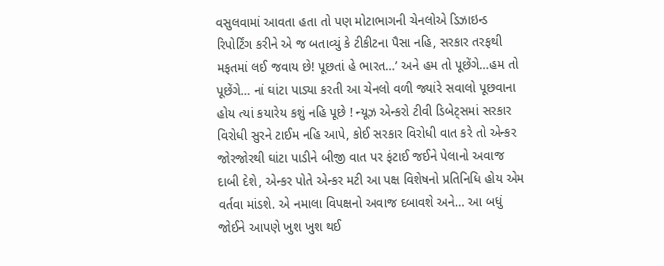વસુલવામાં આવતા હતા તો પણ મોટાભાગની ચેનલોએ ડિઝાઇન્ડ રિપોર્ટિંગ કરીને એ જ બતાવ્યું કે ટીકીટના પૈસા નહિ, સરકાર તરફથી મફતમાં લઈ જવાય છે! પૂછતાં હે ભારત…’ અને હમ તો પૂછેંગે…હમ તો પૂછેંગે… નાં ઘાંટા પાડ્યા કરતી આ ચેનલો વળી જ્યાંરે સવાલો પૂછવાના હોય ત્યાં કયારેય કશું નહિ પૂછે ! ન્યૂઝ એન્કરો ટીવી ડિબેટ્સમાં સરકાર વિરોધી સુરને ટાઈમ નહિ આપે, કોઈ સરકાર વિરોધી વાત કરે તો એન્કર જોરજોરથી ઘાંટા પાડીને બીજી વાત પર ફંટાઈ જઈને પેલાનો અવાજ દાબી દેશે, એન્કર પોતે એન્કર મટી આ પક્ષ વિશેષનો પ્રતિનિધિ હોય એમ વર્તવા માંડશે. એ નમાલા વિપક્ષનો અવાજ દબાવશે અને… આ બધું જોઈને આપણે ખુશ ખુશ થઈ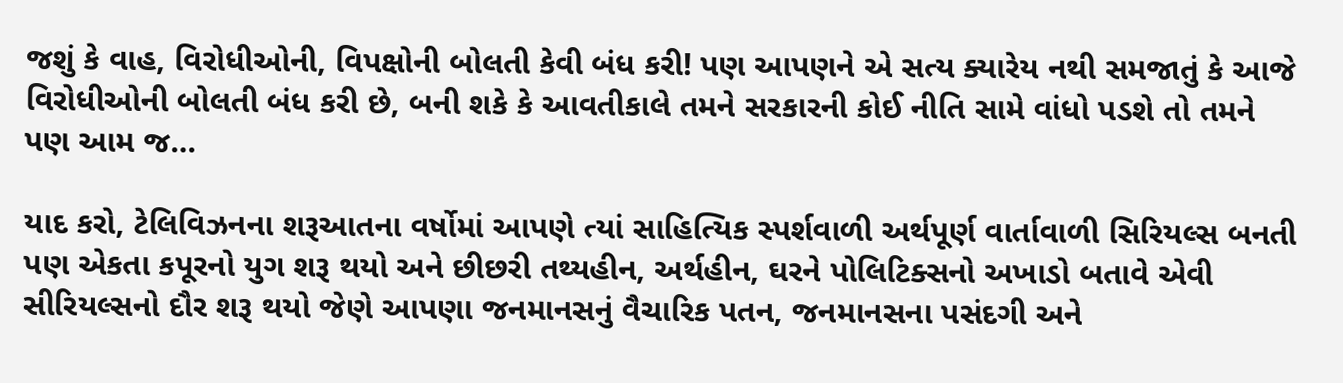જશું કે વાહ, વિરોધીઓની, વિપક્ષોની બોલતી કેવી બંધ કરી! પણ આપણને એ સત્ય ક્યારેય નથી સમજાતું કે આજે વિરોધીઓની બોલતી બંધ કરી છે, બની શકે કે આવતીકાલે તમને સરકારની કોઈ નીતિ સામે વાંધો પડશે તો તમને પણ આમ જ…

યાદ કરો, ટેલિવિઝનના શરૂઆતના વર્ષોમાં આપણે ત્યાં સાહિત્યિક સ્પર્શવાળી અર્થપૂર્ણ વાર્તાવાળી સિરિયલ્સ બનતી પણ એકતા કપૂરનો યુગ શરૂ થયો અને છીછરી તથ્યહીન, અર્થહીન, ઘરને પોલિટિક્સનો અખાડો બતાવે એવી સીરિયલ્સનો દૌર શરૂ થયો જેણે આપણા જનમાનસનું વૈચારિક પતન, જનમાનસના પસંદગી અને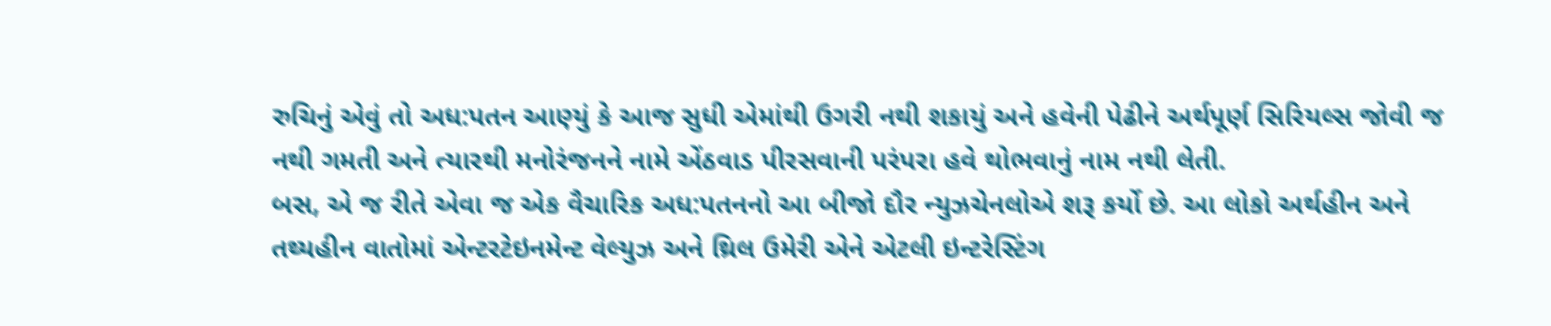રુચિનું એવું તો અધ:પતન આણ્યું કે આજ સુધી એમાંથી ઉગરી નથી શકાયું અને હવેની પેઢીને અર્થપૂર્ણ સિરિયલ્સ જોવી જ નથી ગમતી અને ત્યારથી મનોરંજનને નામે એંઠવાડ પીરસવાની પરંપરા હવે થોભવાનું નામ નથી લેતી.
બસ, એ જ રીતે એવા જ એક વૈચારિક અધ:પતનનો આ બીજો દૌર ન્યુઝચેનલોએ શરૂ કર્યો છે. આ લોકો અર્થહીન અને તથ્યહીન વાતોમાં એન્ટરટેઇનમેન્ટ વેલ્યુઝ અને થ્રિલ ઉમેરી એને એટલી ઇન્ટરેસ્ટિંગ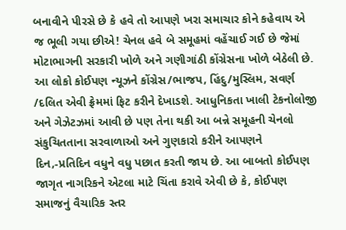બનાવીને પીરસે છે કે હવે તો આપણે ખરા સમાચાર કોને કહેવાય એ જ ભૂલી ગયા છીએ! ચેનલ હવે બે સમૂહમાં વહેંચાઈ ગઈ છે જેમાં મોટાભાગની સરકારી ખોળે અને ગણીગાંઠી કોંગ્રેસના ખોળે બેઠેલી છે. આ લોકો કોઈપણ ન્યૂઝને કોંગ્રેસ/ભાજપ, હિંદુ/મુસ્લિમ, સવર્ણ /દલિત એવી ફ્રેમમાં ફિટ કરીને દેખાડશે. આધુનિકતા ખાલી ટેકનોલોજી અને ગેઝેટઝમાં આવી છે પણ તેના થકી આ બન્ને સમૂહની ચેનલો સંકુચિતતાના સરવાળાઓ અને ગુણકારો કરીને આપણને દિન,-પ્રતિદિન વધુને વધુ પછાત કરતી જાય છે. આ બાબતો કોઈપણ જાગૃત નાગરિકને એટલા માટે ચિંતા કરાવે એવી છે કે, કોઈપણ સમાજનું વૈચારિક સ્તર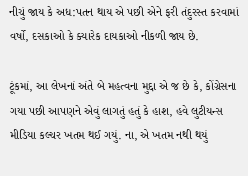નીચું જાય કે અધ:પતન થાય એ પછી એને ફરી તંદુરસ્ત કરવામાં વર્ષો, દસકાઓ કે ક્યારેક દાયકાઓ નીકળી જાય છે.

ટૂંકમાં, આ લેખનાં અંતે બે મહત્વના મુદ્દા એ જ છે કે, કોંગ્રેસના ગયા પછી આપણને એવું લાગતું હતું કે હાશ, હવે લુટીયન્સ મીડિયા કલ્ચર ખતમ થઈ ગયું. ના, એ ખતમ નથી થયું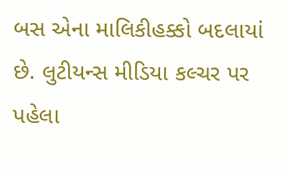બસ એના માલિકીહક્કો બદલાયાં છે. લુટીયન્સ મીડિયા કલ્ચર પર પહેલા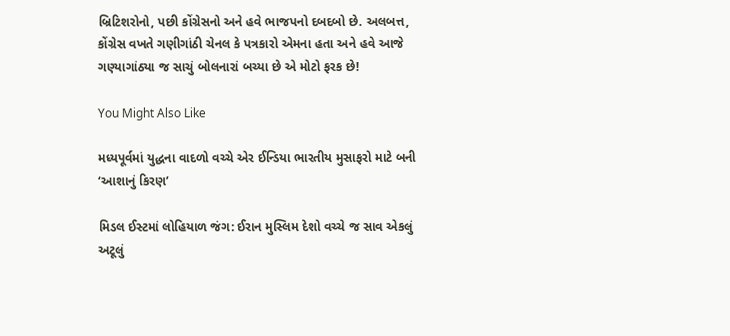બ્રિટિશરોનો, પછી કોંગ્રેસનો અને હવે ભાજપનો દબદબો છે. અલબત્ત, કોંગ્રેસ વખતે ગણીગાંઠી ચેનલ કે પત્રકારો એમના હતા અને હવે આજે ગણ્યાગાંઠ્યા જ સાચું બોલનારાં બચ્યા છે એ મોટો ફરક છે!

You Might Also Like

મધ્યપૂર્વમાં યુદ્ધના વાદળો વચ્ચે એર ઈન્ડિયા ભારતીય મુસાફરો માટે બની ‘આશાનું કિરણ’

મિડલ ઈસ્ટમાં લોહિયાળ જંગ: ઈરાન મુસ્લિમ દેશો વચ્ચે જ સાવ એકલું અટૂલું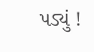પડ્યું !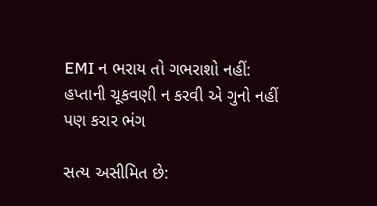EMI ન ભરાય તો ગભરાશો નહીં: હપ્તાની ચૂકવણી ન કરવી એ ગુનો નહીં પણ કરાર ભંગ

સત્ય અસીમિત છે: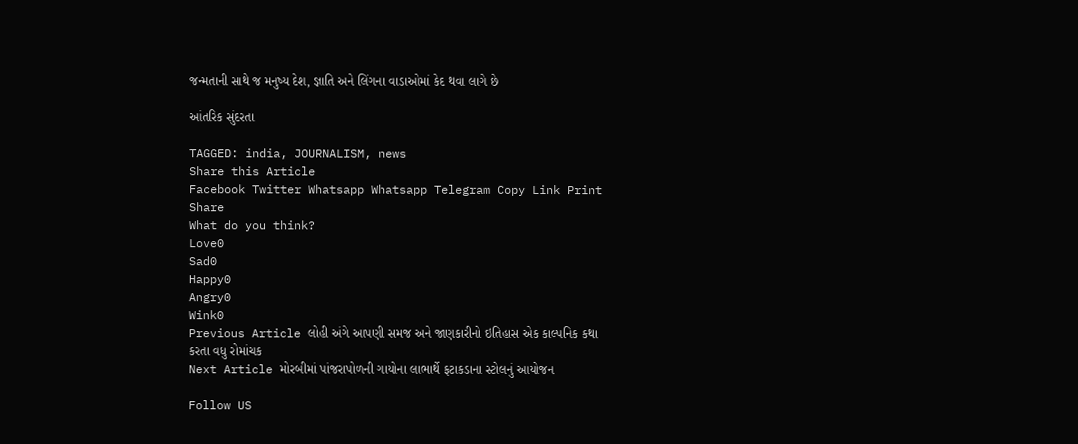જન્મતાની સાથે જ મનુષ્ય દેશ, જ્ઞાતિ અને લિંગના વાડાઓમાં કેદ થવા લાગે છે

આંતરિક સુંદરતા

TAGGED: india, JOURNALISM, news
Share this Article
Facebook Twitter Whatsapp Whatsapp Telegram Copy Link Print
Share
What do you think?
Love0
Sad0
Happy0
Angry0
Wink0
Previous Article લોહી અંગે આપણી સમજ અને જાણકારીનો ઇતિહાસ એક કાલ્પનિક કથા કરતા વધુ રોમાંચક
Next Article મોરબીમાં પાંજરાપોળની ગાયોના લાભાર્થે ફટાકડાના સ્ટોલનું આયોજન

Follow US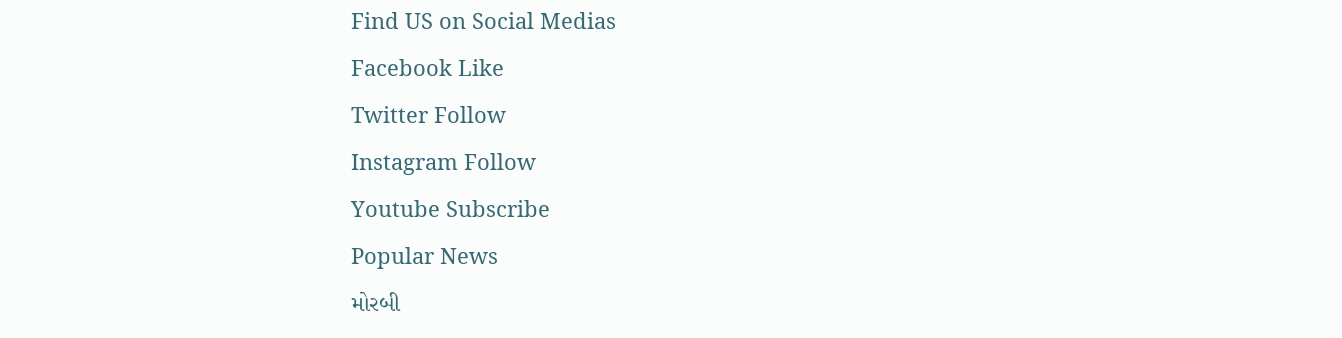Find US on Social Medias
Facebook Like
Twitter Follow
Instagram Follow
Youtube Subscribe
Popular News
મોરબી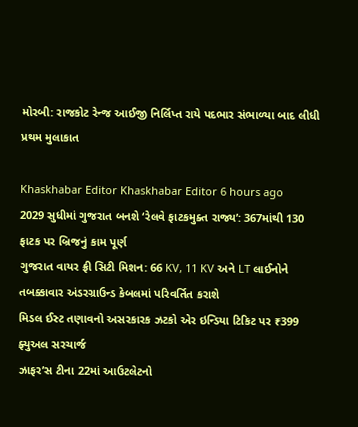મોરબી: રાજકોટ રેન્જ આઈજી નિર્લિપ્ત રાયે પદભાર સંભાળ્યા બાદ લીધી પ્રથમ મુલાકાત

Khaskhabar Editor Khaskhabar Editor 6 hours ago
2029 સુધીમાં ગુજરાત બનશે ‘રેલવે ફાટકમુક્ત રાજ્ય’: 367માંથી 130 ફાટક પર બ્રિજનું કામ પૂર્ણ
ગુજરાત વાયર ફ્રી સિટી મિશન: 66 KV, 11 KV અને LT લાઈનોને તબક્કાવાર અંડરગ્રાઉન્ડ કેબલમાં પરિવર્તિત કરાશે
મિડલ ઈસ્ટ તણાવનો અસરકારક ઝટકો એર ઇન્ડિયા ટિકિટ પર ₹399 ફ્યુઅલ સરચાર્જ
ઝાફર’સ ટીના 22માં આઉટલેટનો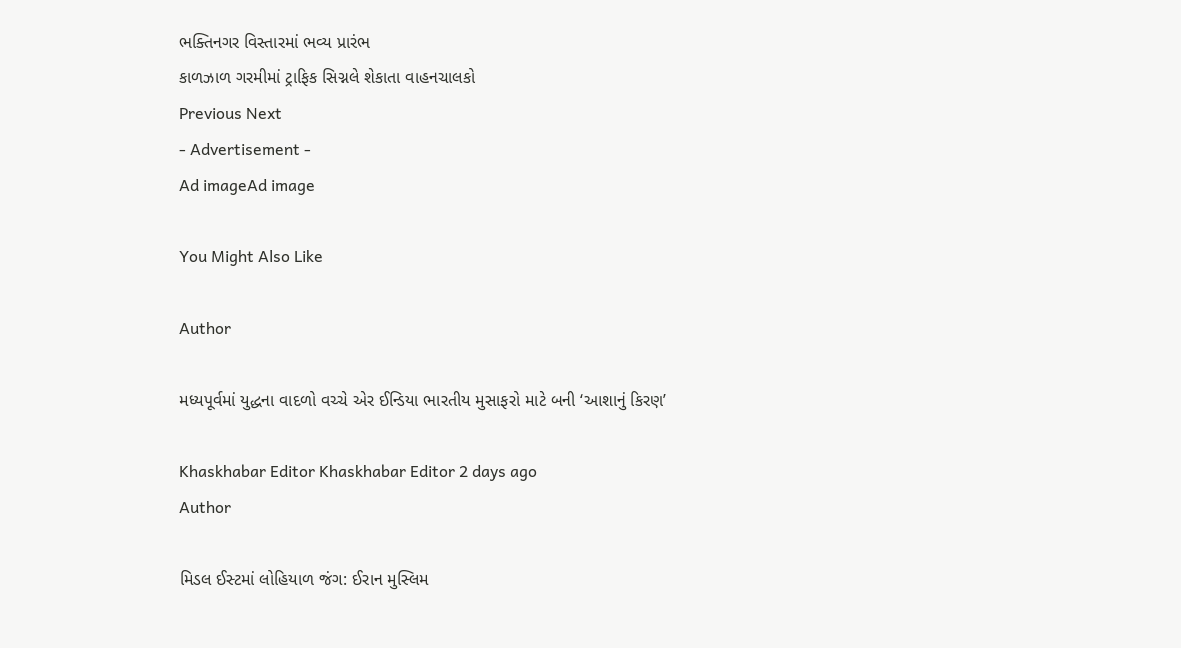ભક્તિનગર વિસ્તારમાં ભવ્ય પ્રારંભ
કાળઝાળ ગરમીમાં ટ્રાફિક સિગ્નલે શેકાતા વાહનચાલકો
Previous Next
- Advertisement -
Ad imageAd image

You Might Also Like

Author

મધ્યપૂર્વમાં યુદ્ધના વાદળો વચ્ચે એર ઈન્ડિયા ભારતીય મુસાફરો માટે બની ‘આશાનું કિરણ’

Khaskhabar Editor Khaskhabar Editor 2 days ago
Author

મિડલ ઈસ્ટમાં લોહિયાળ જંગ: ઈરાન મુસ્લિમ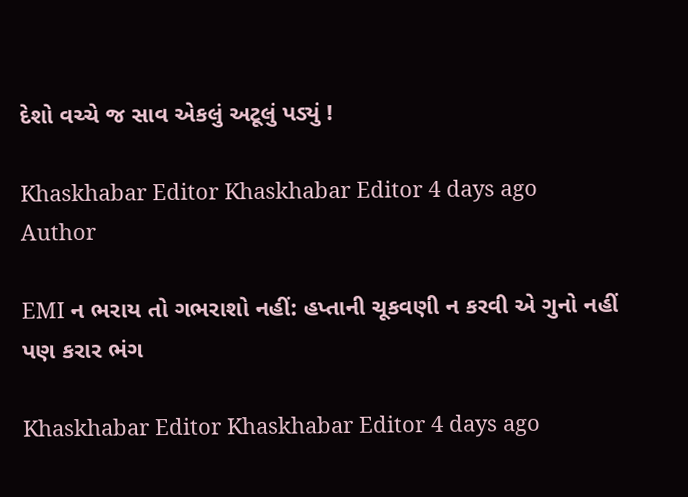દેશો વચ્ચે જ સાવ એકલું અટૂલું પડ્યું !

Khaskhabar Editor Khaskhabar Editor 4 days ago
Author

EMI ન ભરાય તો ગભરાશો નહીં: હપ્તાની ચૂકવણી ન કરવી એ ગુનો નહીં પણ કરાર ભંગ

Khaskhabar Editor Khaskhabar Editor 4 days ago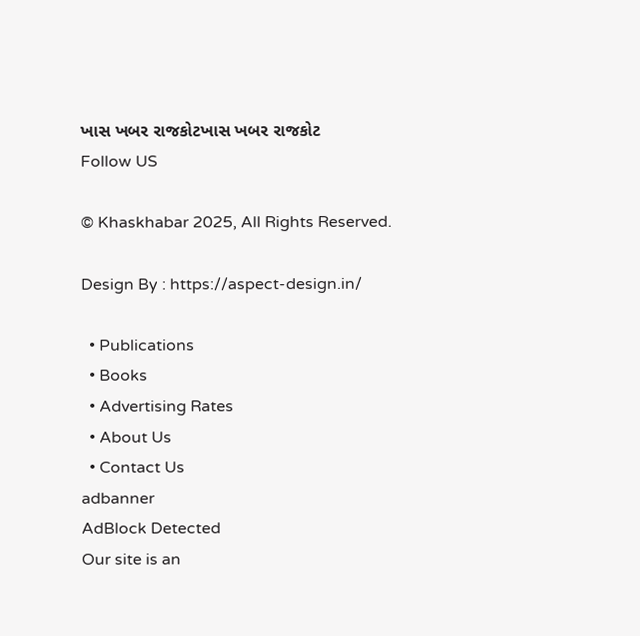ખાસ ખબર રાજકોટખાસ ખબર રાજકોટ
Follow US

© Khaskhabar 2025, All Rights Reserved.

Design By : https://aspect-design.in/

  • Publications
  • Books
  • Advertising Rates
  • About Us
  • Contact Us
adbanner
AdBlock Detected
Our site is an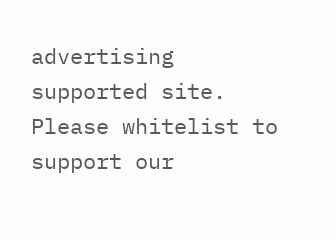advertising supported site. Please whitelist to support our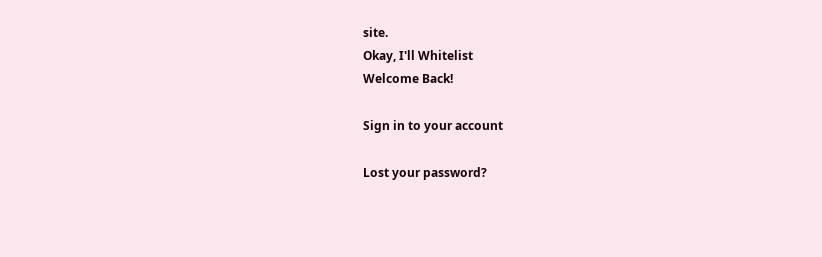site.
Okay, I'll Whitelist
Welcome Back!

Sign in to your account

Lost your password?